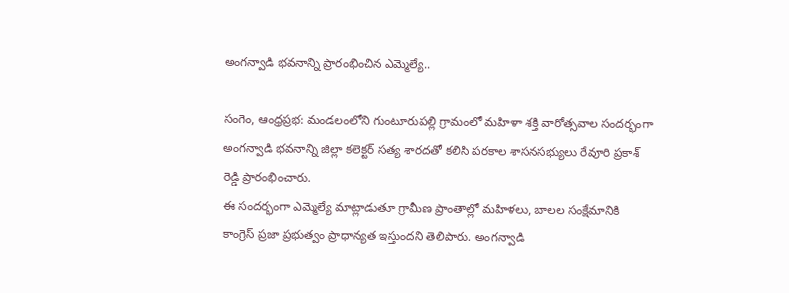అంగన్వాడి భవనాన్ని ప్రారంభించిన ఎమ్మెల్యే..

సంగెం, ఆంధ్రప్రభ: మండలంలోని గుంటూరుపల్లి గ్రామంలో మహిళా శక్తి వారోత్సవాల సందర్భంగా అంగన్వాడి భవనాన్ని జిల్లా కలెక్టర్ సత్య శారదతో కలిసి పరకాల శాసనసభ్యులు రేవూరి ప్రకాశ్ రెడ్డి ప్రారంభించారు.
ఈ సందర్భంగా ఎమ్మెల్యే మాట్లాడుతూ గ్రామీణ ప్రాంతాల్లో మహిళలు, బాలల సంక్షేమానికి కాంగ్రెస్ ప్రజా ప్రభుత్వం ప్రాధాన్యత ఇస్తుందని తెలిపారు. అంగన్వాడి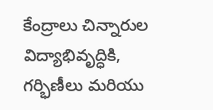కేంద్రాలు చిన్నారుల విద్యాభివృద్ధికి, గర్భిణీలు మరియు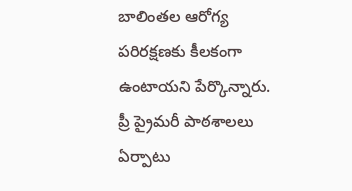బాలింతల ఆరోగ్య పరిరక్షణకు కీలకంగా ఉంటాయని పేర్కొన్నారు.
ప్రీ ప్రైమరీ పాఠశాలలు ఏర్పాటు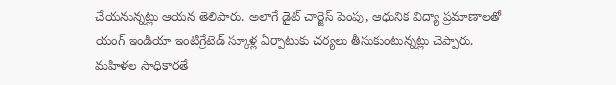చేయనున్నట్లు ఆయన తెలిపారు. అలాగే డైట్ చార్జెస్ పెంపు, ఆధునిక విద్యా ప్రమాణాలతో యంగ్ ఇండియా ఇంటిగ్రేటెడ్ స్కూళ్ల ఏర్పాటుకు చర్యలు తీసుకుంటున్నట్లు చెప్పారు.
మహిళల సాధికారతే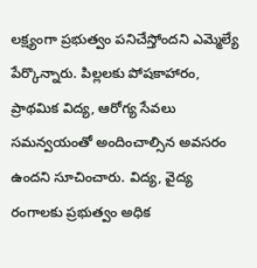లక్ష్యంగా ప్రభుత్వం పనిచేస్తోందని ఎమ్మెల్యే పేర్కొన్నారు. పిల్లలకు పోషకాహారం, ప్రాథమిక విద్య, ఆరోగ్య సేవలు సమన్వయంతో అందించాల్సిన అవసరం ఉందని సూచించారు. విద్య, వైద్య రంగాలకు ప్రభుత్వం అధిక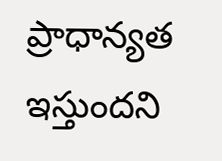ప్రాధాన్యత ఇస్తుందని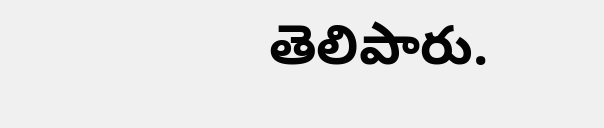తెలిపారు.